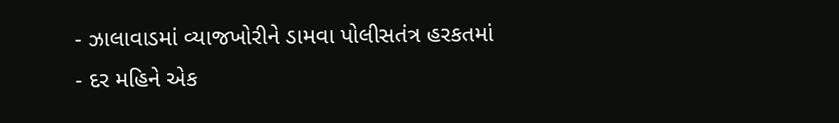- ઝાલાવાડમાં વ્યાજખોરીને ડામવા પોલીસતંત્ર હરકતમાં
- દર મહિને એક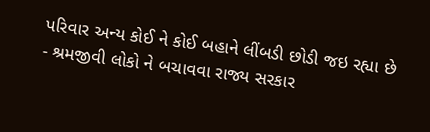પરિવાર અન્ય કોઈ ને કોઈ બહાને લીંબડી છોડી જઇ રહ્યા છે
- શ્રમજીવી લોકો ને બચાવવા રાજ્ય સરકાર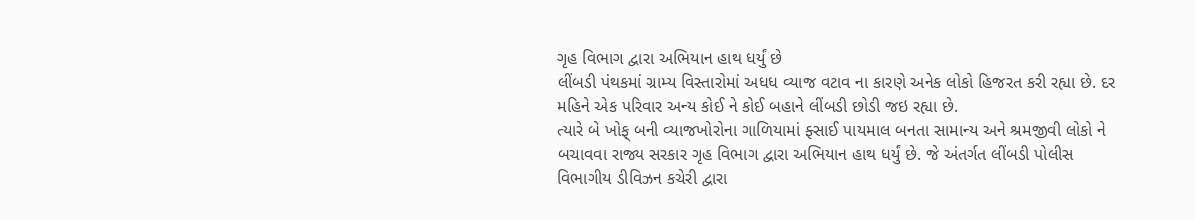ગૃહ વિભાગ દ્વારા અભિયાન હાથ ધર્યું છે
લીંબડી પંથકમાં ગ્રામ્ય વિસ્તારોમાં અધધ વ્યાજ વટાવ ના કારણે અનેક લોકો હિજરત કરી રહ્યા છે. દર મહિને એક પરિવાર અન્ય કોઈ ને કોઈ બહાને લીંબડી છોડી જઇ રહ્યા છે.
ત્યારે બે ખોફ્ બની વ્યાજખોરોના ગાળિયામાં ફ્સાઈ પાયમાલ બનતા સામાન્ય અને શ્રમજીવી લોકો ને બચાવવા રાજ્ય સરકાર ગૃહ વિભાગ દ્વારા અભિયાન હાથ ધર્યું છે. જે અંતર્ગત લીંબડી પોલીસ વિભાગીય ડીવિઝન કચેરી દ્વારા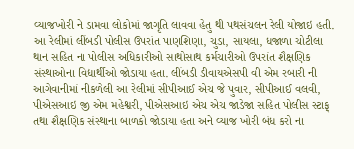વ્યાજખોરી ને ડામવા લોકોમાં જાગૃતિ લાવવા હેતુ થી પથસંચલન રેલી યોજાઇ હતી.
આ રેલીમાં લીંબડી પોલીસ ઉપરાંત પાણશિણા, ચુડા, સાયલા, ધજાળા ચોટીલા થાન સહિત ના પોલીસ અધિકારીઓ સાથોસાથ કર્મચારીઓ ઉપરાંત શૈક્ષણિક સંસ્થાઓના વિદ્યાર્થીઓ જોડાયા હતા. લીંબડી ડીવાયએસપી વી એમ રબારી ની આગેવાનીમાં નીકળેલી આ રેલીમાં સીપીઆઈ એચ જે પુવાર, સીપીઆઈ વલવી, પીએસઆઇ જી એમ મહેશ્વરી, પીએસઆઇ એચ એચ જાડેજા સહિત પોલીસ સ્ટાફ્ તથા શૈક્ષણિક સંસ્થાના બાળકો જોડાયા હતા અને વ્યાજ ખોરી બંધ કરો ના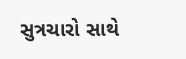સુત્રચારો સાથે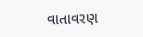વાતાવરણ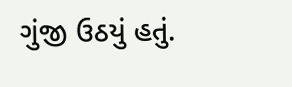ગુંજી ઉઠયું હતું.